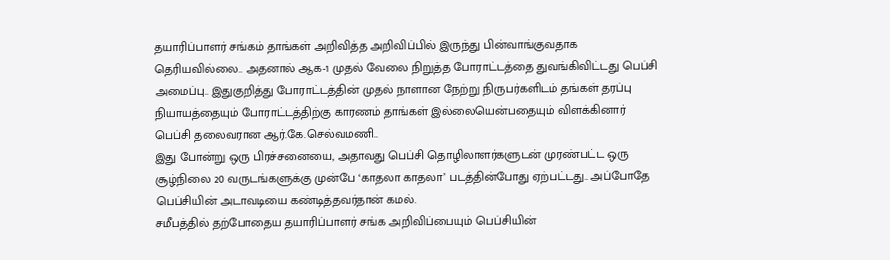தயாரிப்பாளர் சங்கம் தாங்கள் அறிவித்த அறிவிப்பில் இருந்து பின்வாங்குவதாக தெரியவில்லை.. அதனால் ஆக-1 முதல் வேலை நிறுத்த போராட்டத்தை துவங்கிவிட்டது பெப்சி அமைப்பு.. இதுகுறித்து போராட்டத்தின் முதல் நாளான நேற்று நிருபர்களிடம் தங்கள் தரப்பு நியாயத்தையும் போராட்டத்திற்கு காரணம் தாங்கள் இல்லையென்பதையும் விளக்கினார் பெப்சி தலைவரான ஆர்.கே.செல்வமணி..
இது போன்று ஒரு பிரச்சனையை, அதாவது பெப்சி தொழிலாளர்களுடன் முரண்பட்ட ஒரு சூழ்நிலை 20 வருடங்களுக்கு முன்பே ‘காதலா காதலா’ படத்தின்போது ஏற்பட்டது.. அப்போதே பெப்சியின் அடாவடியை கண்டித்தவர்தான் கமல்.
சமீபத்தில் தற்போதைய தயாரிப்பாளர் சங்க அறிவிப்பையும் பெப்சியின்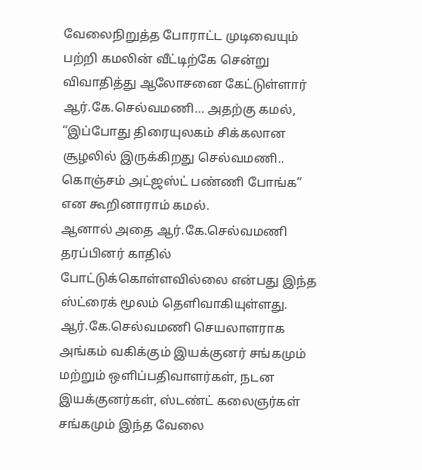வேலைநிறுத்த போராட்ட முடிவையும் பற்றி கமலின் வீட்டிற்கே சென்று விவாதித்து ஆலோசனை கேட்டுள்ளார் ஆர்.கே.செல்வமணி… அதற்கு கமல், “இப்போது திரையுலகம் சிக்கலான சூழலில் இருக்கிறது செல்வமணி.. கொஞ்சம் அட்ஜஸ்ட் பண்ணி போங்க” என கூறினாராம் கமல்.
ஆனால் அதை ஆர்.கே.செல்வமணி தரப்பினர் காதில் போட்டுக்கொள்ளவில்லை என்பது இந்த ஸ்ட்ரைக் மூலம் தெளிவாகியுள்ளது. ஆர்.கே.செல்வமணி செயலாளராக அங்கம் வகிக்கும் இயக்குனர் சங்கமும் மற்றும் ஒளிப்பதிவாளர்கள், நடன இயக்குனர்கள், ஸ்டண்ட் கலைஞர்கள் சங்கமும் இந்த வேலை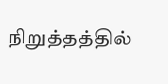நிறுத்தத்தில்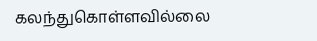கலந்துகொள்ளவில்லை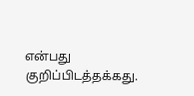என்பது குறிப்பிடத்தக்கது.